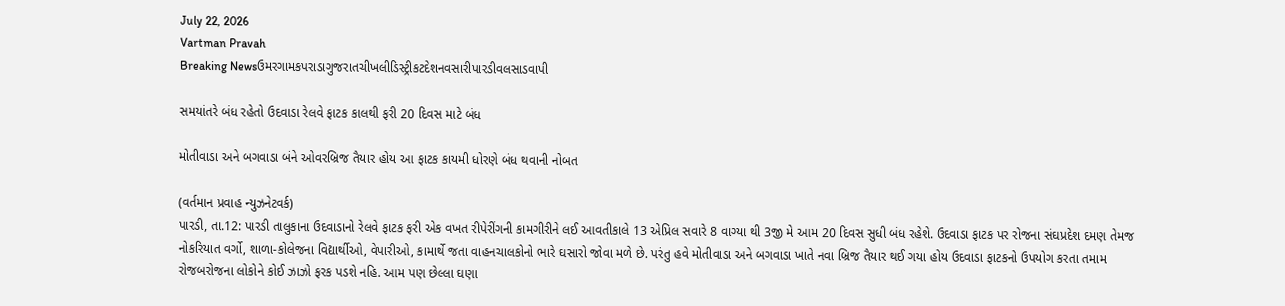July 22, 2026
Vartman Pravah
Breaking Newsઉમરગામકપરાડાગુજરાતચીખલીડિસ્ટ્રીકટદેશનવસારીપારડીવલસાડવાપી

સમયાંતરે બંધ રહેતો ઉદવાડા રેલવે ફાટક કાલથી ફરી 20 દિવસ માટે બંધ

મોતીવાડા અને બગવાડા બંને ઓવરબ્રિજ તૈયાર હોય આ ફાટક કાયમી ધોરણે બંધ થવાની નોબત

(વર્તમાન પ્રવાહ ન્‍યુઝનેટવર્ક)
પારડી, તા.12: પારડી તાલુકાના ઉદવાડાનો રેલવે ફાટક ફરી એક વખત રીપેરીંગની કામગીરીને લઈ આવતીકાલે 13 એપ્રિલ સવારે 8 વાગ્‍યા થી 3જી મે આમ 20 દિવસ સુધી બંધ રહેશે. ઉદવાડા ફાટક પર રોજના સંઘપ્રદેશ દમણ તેમજ નોકરિયાત વર્ગો, શાળા-કોલેજના વિદ્યાર્થીઓ, વેપારીઓ, કામાર્થે જતા વાહનચાલકોનો ભારે ઘસારો જોવા મળે છે. પરંતુ હવે મોતીવાડા અને બગવાડા ખાતે નવા બ્રિજ તૈયાર થઈ ગયા હોય ઉદવાડા ફાટકનો ઉપયોગ કરતા તમામ રોજબરોજના લોકોને કોઈ ઝાઝો ફરક પડશે નહિ. આમ પણ છેલ્લા ઘણા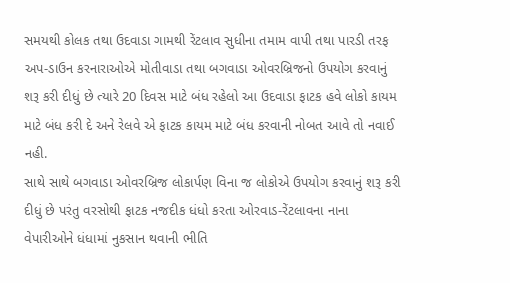સમયથી કોલક તથા ઉદવાડા ગામથી રેંટલાવ સુધીના તમામ વાપી તથા પારડી તરફ અપ-ડાઉન કરનારાઓએ મોતીવાડા તથા બગવાડા ઓવરબ્રિજનો ઉપયોગ કરવાનું શરૂ કરી દીધું છે ત્‍યારે 20 દિવસ માટે બંધ રહેલો આ ઉદવાડા ફાટક હવે લોકો કાયમ માટે બંધ કરી દે અને રેલવે એ ફાટક કાયમ માટે બંધ કરવાની નોબત આવે તો નવાઈ નહી.
સાથે સાથે બગવાડા ઓવરબ્રિજ લોકાર્પણ વિના જ લોકોએ ઉપયોગ કરવાનું શરૂ કરી દીધું છે પરંતુ વરસોથી ફાટક નજદીક ધંધો કરતા ઓરવાડ-રેંટલાવના નાના વેપારીઓને ધંધામાં નુકસાન થવાની ભીતિ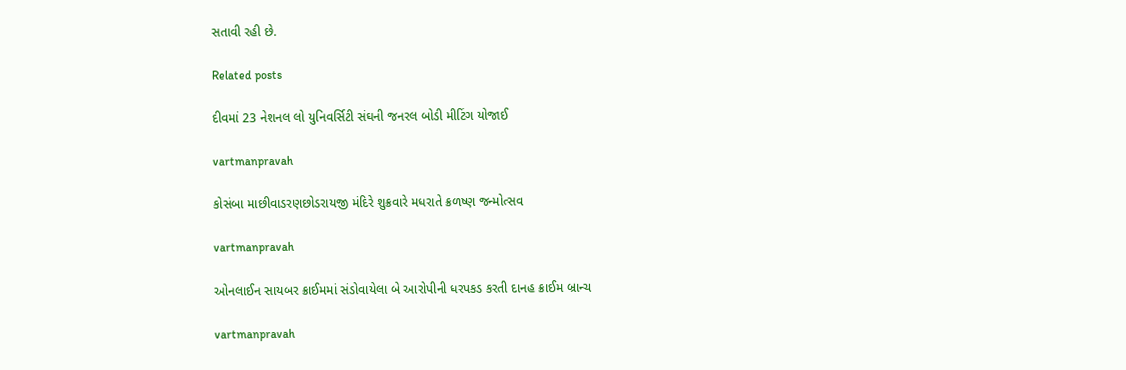સતાવી રહી છે.

Related posts

દીવમાં 23 નેશનલ લો યુનિવર્સિટી સંઘની જનરલ બોડી મીટિંગ યોજાઈ

vartmanpravah

કોસંબા માછીવાડરણછોડરાયજી મંદિરે શુક્રવારે મધરાતે ક્રળષ્‍ણ જન્‍મોત્‍સવ

vartmanpravah

ઓનલાઈન સાયબર ક્રાઈમમાં સંડોવાયેલા બે આરોપીની ધરપકડ કરતી દાનહ ક્રાઈમ બ્રાન્‍ચ

vartmanpravah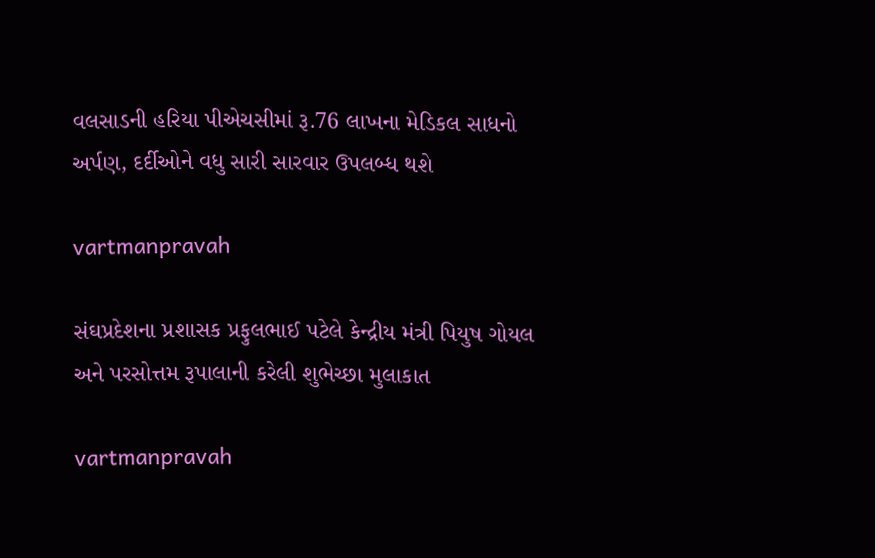વલસાડની હરિયા પીએચસીમાં રૂ.76 લાખના મેડિકલ સાધનો અર્પણ, દર્દીઓને વધુ સારી સારવાર ઉપલબ્‍ધ થશે

vartmanpravah

સંઘપ્રદેશના પ્રશાસક પ્રફુલભાઈ પટેલે કેન્‍દ્રીય મંત્રી પિયુષ ગોયલ અને પરસોત્તમ રૂપાલાની કરેલી શુભેચ્‍છા મુલાકાત

vartmanpravah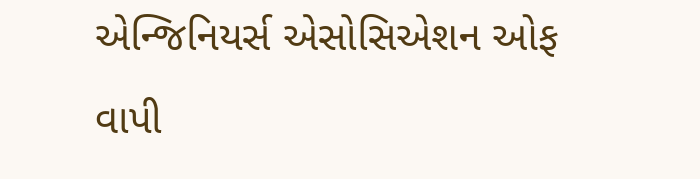એન્‍જિનિયર્સ એસોસિએશન ઓફ વાપી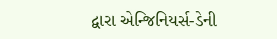દ્વારા એન્‍જિનિયર્સ-ડેની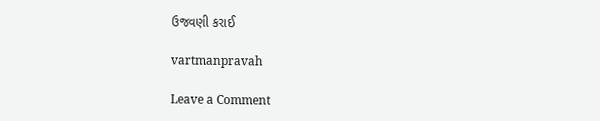ઉજવણી કરાઈ

vartmanpravah

Leave a Comment